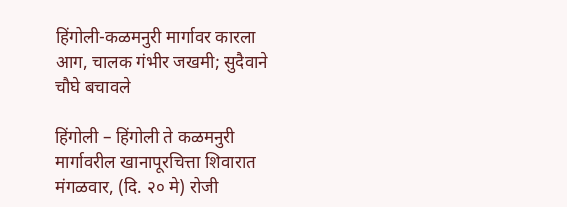हिंगोली-कळमनुरी मार्गावर कारला आग, चालक गंभीर जखमी; सुदैवाने चौघे बचावले

हिंगोली – हिंगोली ते कळमनुरी मार्गावरील खानापूरचित्ता शिवारात मंगळवार, (दि. २० मे) रोजी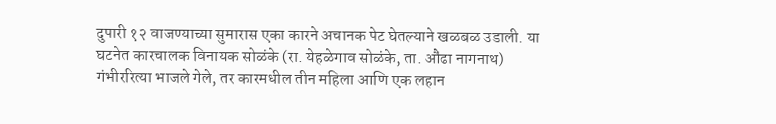दुपारी १२ वाजण्याच्या सुमारास एका कारने अचानक पेट घेतल्याने खळबळ उडाली. या घटनेत कारचालक विनायक सोळंके (रा. येहळेगाव सोळंके, ता. औंढा नागनाथ) गंभीररित्या भाजले गेले, तर कारमधील तीन महिला आणि एक लहान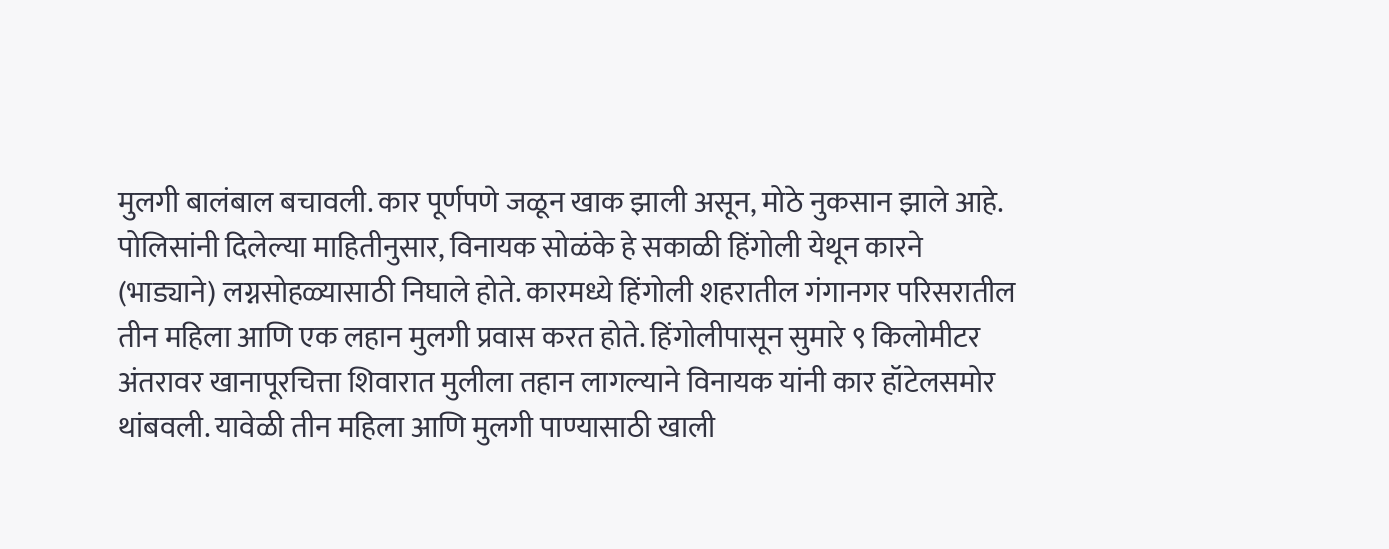मुलगी बालंबाल बचावली. कार पूर्णपणे जळून खाक झाली असून, मोठे नुकसान झाले आहे.
पोलिसांनी दिलेल्या माहितीनुसार, विनायक सोळंके हे सकाळी हिंगोली येथून कारने (भाड्याने) लग्नसोहळ्यासाठी निघाले होते. कारमध्ये हिंगोली शहरातील गंगानगर परिसरातील तीन महिला आणि एक लहान मुलगी प्रवास करत होते. हिंगोलीपासून सुमारे ९ किलोमीटर अंतरावर खानापूरचित्ता शिवारात मुलीला तहान लागल्याने विनायक यांनी कार हॉटेलसमोर थांबवली. यावेळी तीन महिला आणि मुलगी पाण्यासाठी खाली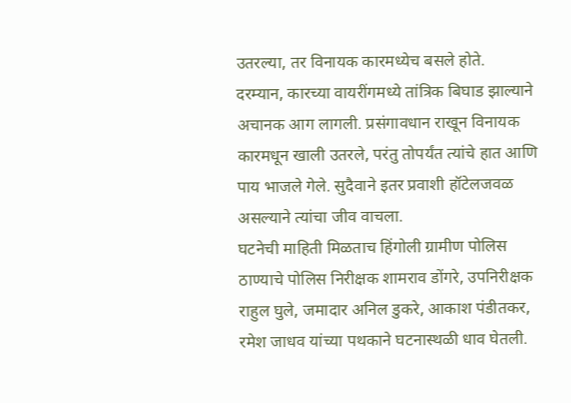उतरल्या, तर विनायक कारमध्येच बसले होते.
दरम्यान, कारच्या वायरींगमध्ये तांत्रिक बिघाड झाल्याने अचानक आग लागली. प्रसंगावधान राखून विनायक कारमधून खाली उतरले, परंतु तोपर्यंत त्यांचे हात आणि पाय भाजले गेले. सुदैवाने इतर प्रवाशी हॉटेलजवळ असल्याने त्यांचा जीव वाचला.
घटनेची माहिती मिळताच हिंगोली ग्रामीण पोलिस ठाण्याचे पोलिस निरीक्षक शामराव डोंगरे, उपनिरीक्षक राहुल घुले, जमादार अनिल डुकरे, आकाश पंडीतकर, रमेश जाधव यांच्या पथकाने घटनास्थळी धाव घेतली.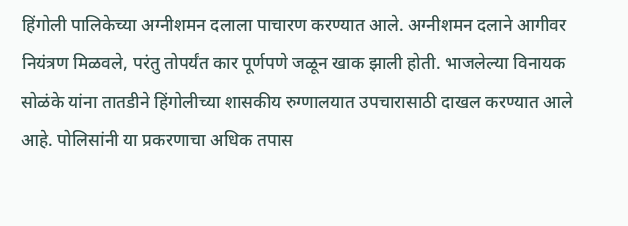हिंगोली पालिकेच्या अग्नीशमन दलाला पाचारण करण्यात आले. अग्नीशमन दलाने आगीवर नियंत्रण मिळवले, परंतु तोपर्यंत कार पूर्णपणे जळून खाक झाली होती. भाजलेल्या विनायक सोळंके यांना तातडीने हिंगोलीच्या शासकीय रुग्णालयात उपचारासाठी दाखल करण्यात आले आहे. पोलिसांनी या प्रकरणाचा अधिक तपास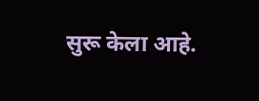सुरू केला आहे.